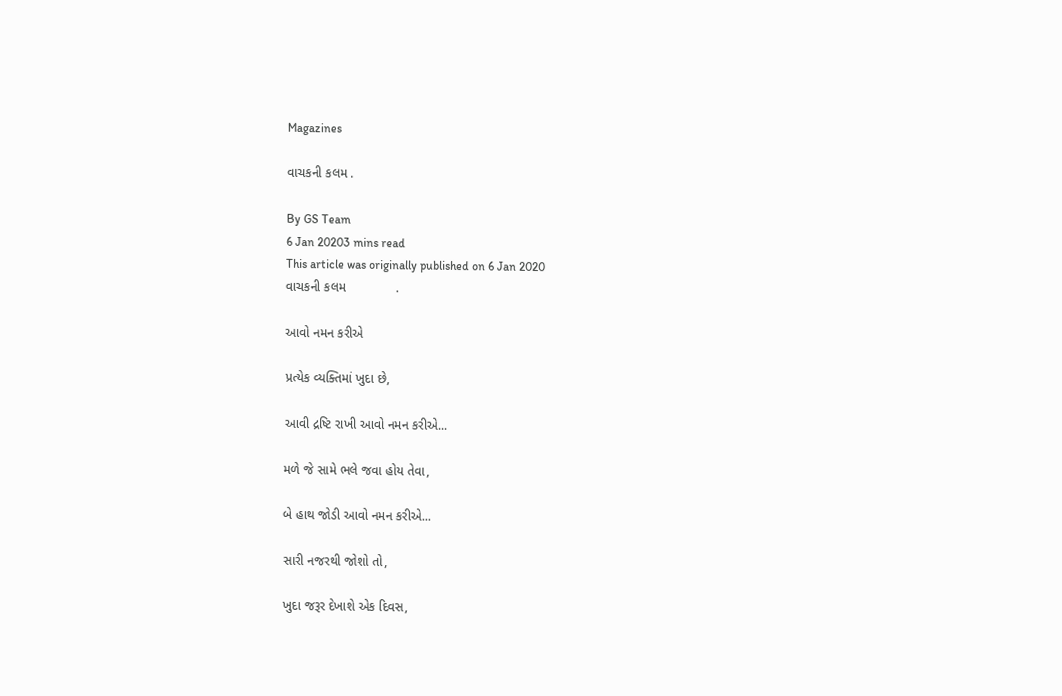Magazines

વાચકની કલમ .

By GS Team
6 Jan 20203 mins read
This article was originally published on 6 Jan 2020
વાચકની કલમ              .

આવો નમન કરીએ

પ્રત્યેક વ્યક્તિમાં ખુદા છે,

આવી દ્રષ્ટિ રાખી આવો નમન કરીએ...

મળે જે સામે ભલે જવા હોય તેવા,

બે હાથ જોડી આવો નમન કરીએ...

સારી નજરથી જોશો તો,

ખુદા જરૂર દેખાશે એક દિવસ,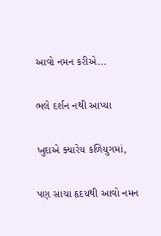આવો નમન કરીએ...

ભલે દર્શન નથી આપ્યા

ખુદાએ ક્યારેય કળિયુગમાં,

પણ સાચા હૃદયથી આવો નમન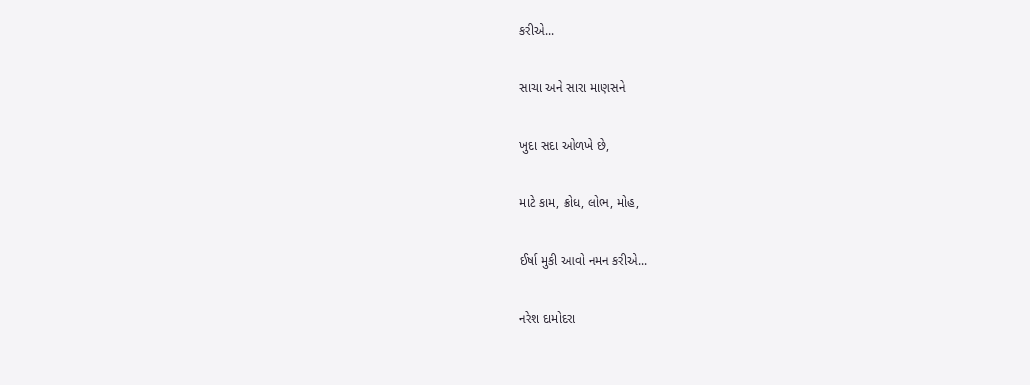કરીએ...

સાચા અને સારા માણસને

ખુદા સદા ઓળખે છે,

માટે કામ, ક્રોધ, લોભ, મોહ,

ઈર્ષા મુકી આવો નમન કરીએ...

નરેશ દામોદરા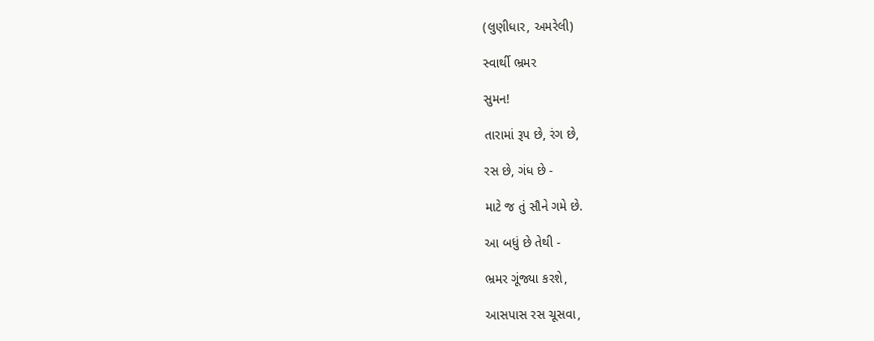(લુણીધાર, અમરેલી)

સ્વાર્થી ભ્રમર

સુમન!

તારામાં રૂપ છે, રંગ છે,

રસ છે, ગંધ છે -

માટે જ તું સૌને ગમે છે.

આ બધું છે તેથી -

ભ્રમર ગૂંજ્યા કરશે,

આસપાસ રસ ચૂસવા,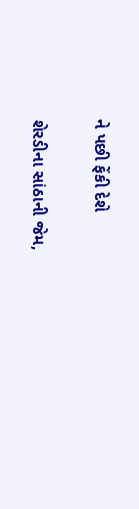ને પછી ફેંકી દેશે

શેરડીના સાંઠાની જેમ,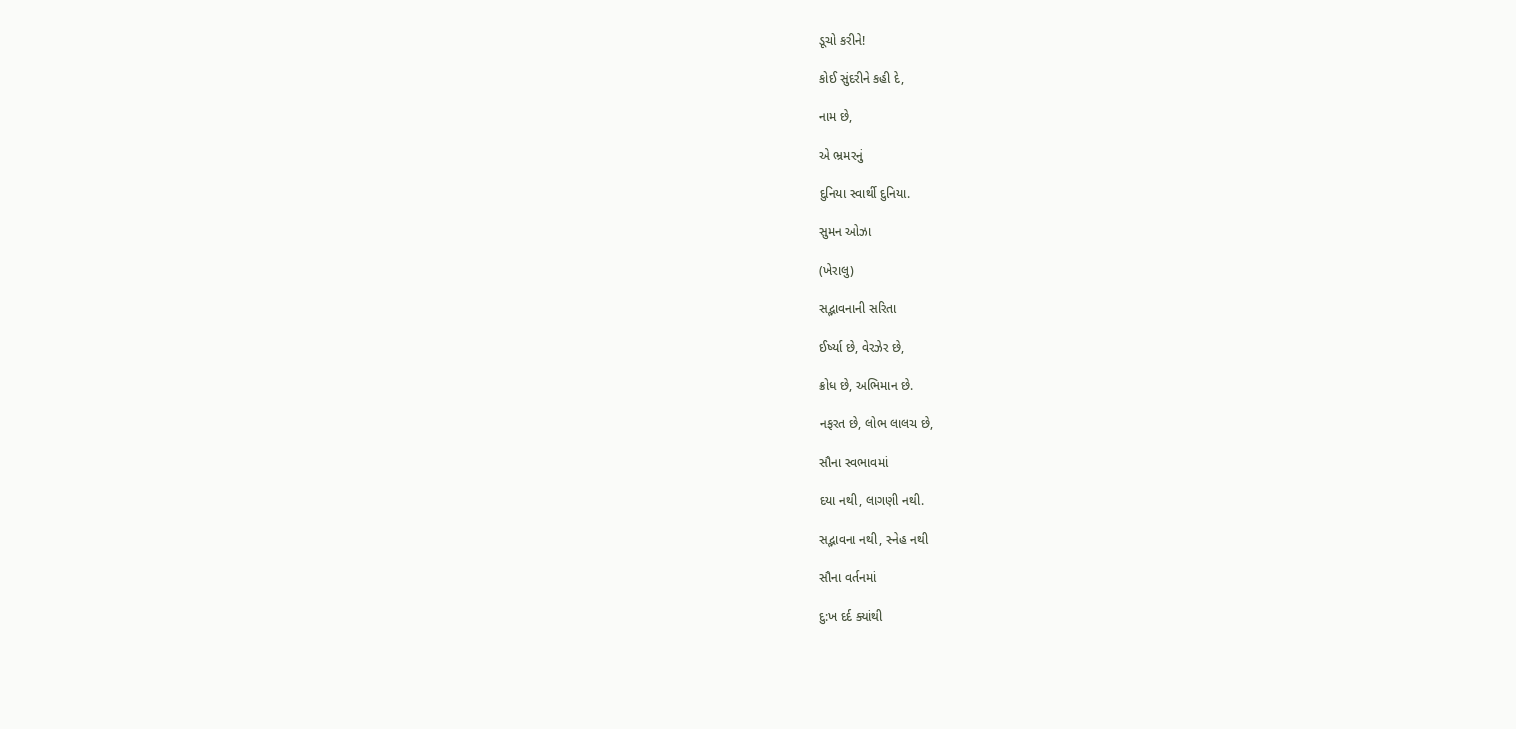ડૂચો કરીને!

કોઈ સુંદરીને કહી દે,

નામ છે,

એ ભ્રમરનું

દુનિયા સ્વાર્થી દુનિયા.

સુમન ઓઝા

(ખેરાલુ)

સદ્ભાવનાની સરિતા

ઈર્ષ્યા છે, વેરઝેર છે,

ક્રોધ છે, અભિમાન છે.

નફરત છે, લોભ લાલચ છે,

સૌના સ્વભાવમાં

દયા નથી, લાગણી નથી.

સદ્ભાવના નથી, સ્નેહ નથી

સૌના વર્તનમાં

દુ:ખ દર્દ ક્યાંથી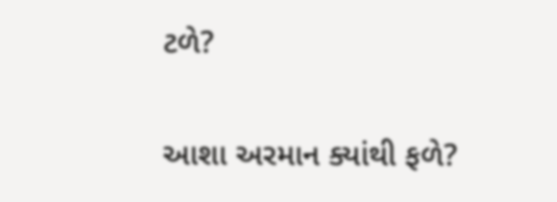ટળે?

આશા અરમાન ક્યાંથી ફળે?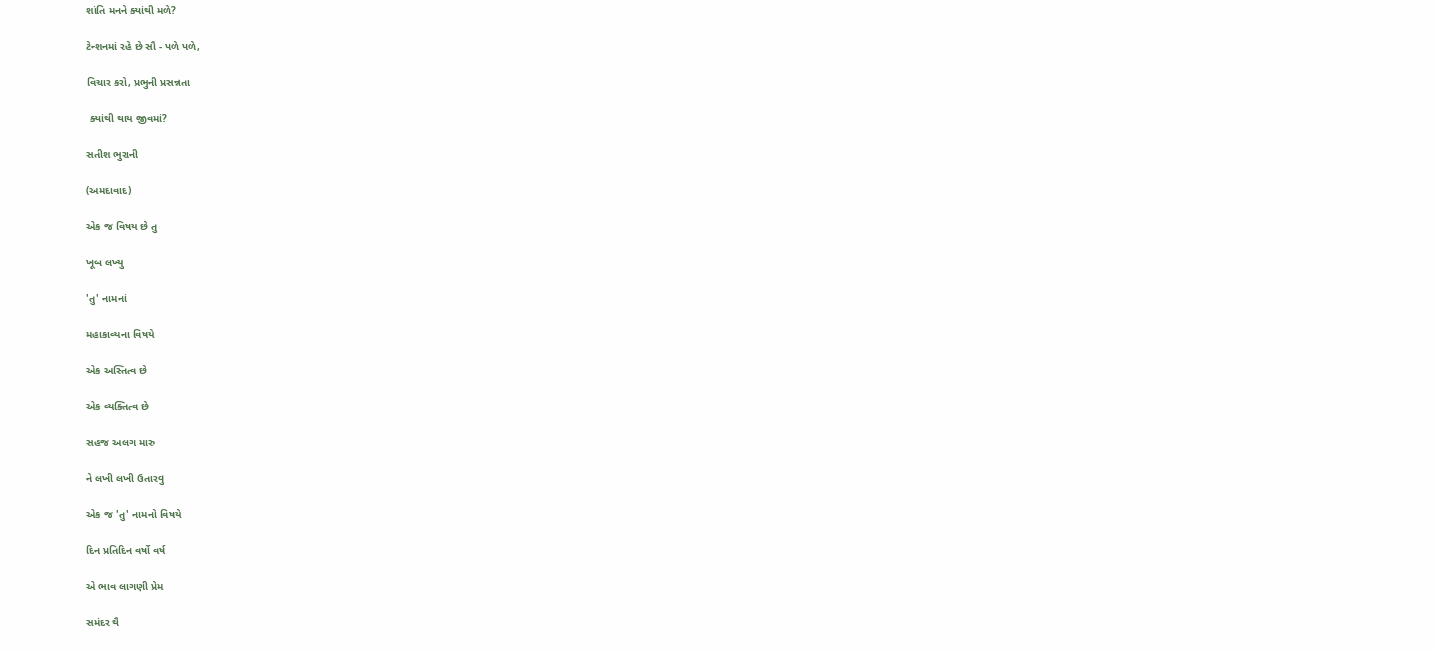શાંતિ મનને ક્યાંથી મળે?

ટેન્શનમાં રહે છે સૌ - પળે પળે,

વિચાર કરો, પ્રભુની પ્રસન્નતા

 ક્યાંથી થાય જીવમાં?

સતીશ ભુરાની

(અમદાવાદ)

એક જ વિષય છે તુ

ખૂબ લખ્યુ

'તુ' નામનાં

મહાકાવ્યના વિષયે

એક અસ્તિત્વ છે

એક વ્યક્તિત્વ છે

સહજ અલગ મારુ

ને લખી લખી ઉતારવુ

એક જ 'તુ' નામનો વિષયે

દિન પ્રતિદિન વર્ષો વર્ષ

એ ભાવ લાગણી પ્રેમ

સમંદર થૈ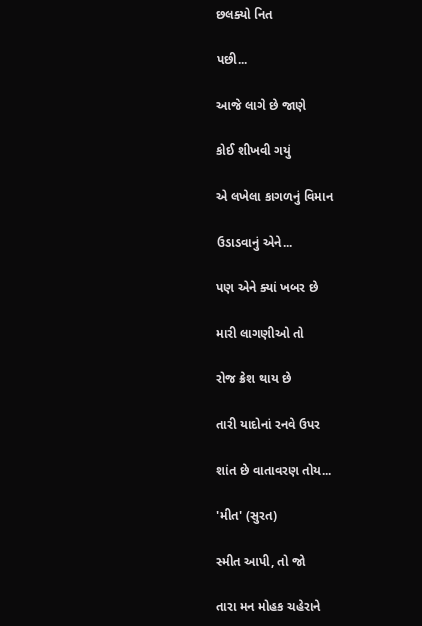છલક્યો નિત

પછી...

આજે લાગે છે જાણે

કોઈ શીખવી ગયું

એ લખેલા કાગળનું વિમાન

ઉડાડવાનું એને...

પણ એને ક્યાં ખબર છે

મારી લાગણીઓ તો

રોજ ક્રેશ થાય છે

તારી યાદોનાં રનવે ઉપર

શાંત છે વાતાવરણ તોય...

'મીત' (સુરત)

સ્મીત આપી, તો જો

તારા મન મોહક ચહેરાને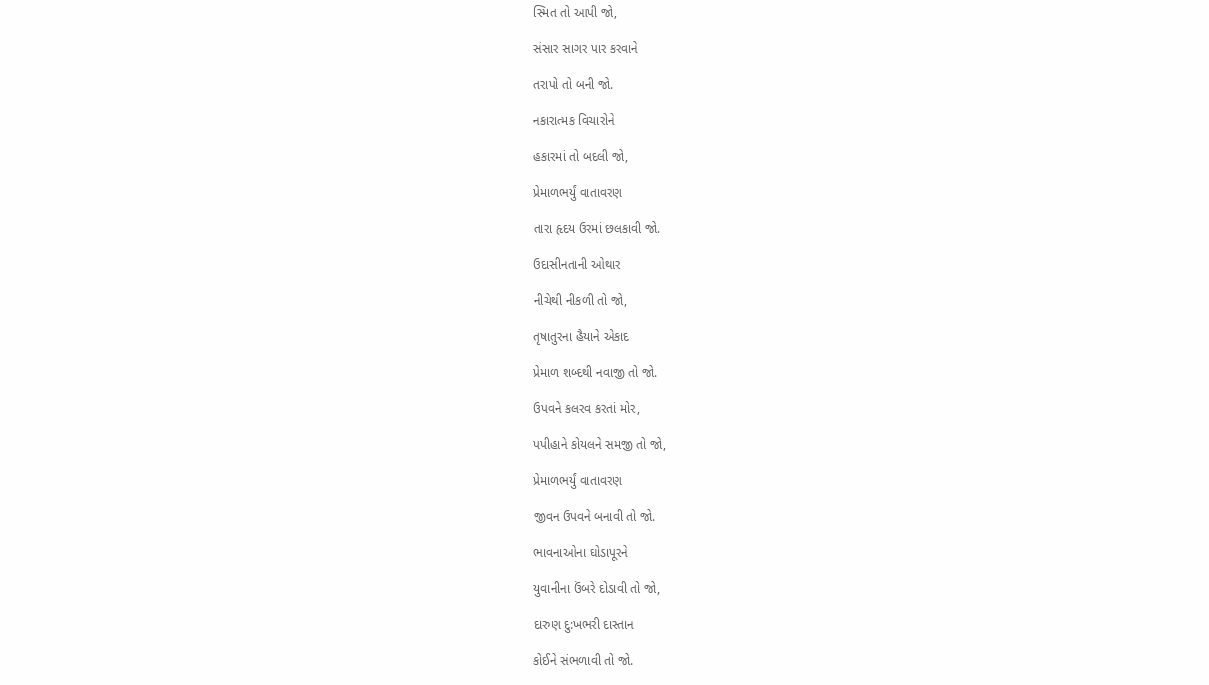સ્મિત તો આપી જો,

સંસાર સાગર પાર કરવાને

તરાપો તો બની જો.

નકારાત્મક વિચારોને

હકારમાં તો બદલી જો,

પ્રેમાળભર્યું વાતાવરણ

તારા હૃદય ઉરમાં છલકાવી જો.

ઉદાસીનતાની ઓથાર

નીચેથી નીકળી તો જો,

તૃષાતુરના હૈયાને એકાદ

પ્રેમાળ શબ્દથી નવાજી તો જો.

ઉપવને કલરવ કરતાં મોર,

પપીહાને કોયલને સમજી તો જો,

પ્રેમાળભર્યું વાતાવરણ

જીવન ઉપવને બનાવી તો જો.

ભાવનાઓના ઘોડાપૂરને

યુવાનીના ઉંબરે દોડાવી તો જો,

દારુણ દુ:ખભરી દાસ્તાન

કોઈને સંભળાવી તો જો.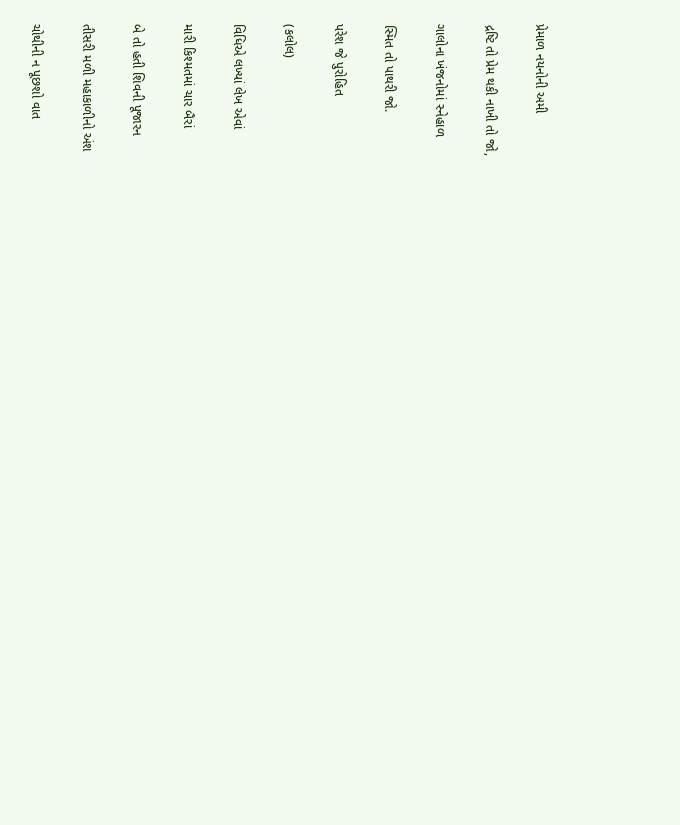પ્રેમાળ નયનોની અમી

દ્રષ્ટિ તો પ્રેમ થકી નાખી તો જો,

ગાલોના ખંજનોમાં સ્નેહાળ

સ્મિત તો પાથરી જો.

પરેશ જે પુરોહિત

(કલોલ)

વિધિએ લખ્યાં લેખ એવાં

મારી કિશ્મતમાં ચાર બૈરાં

બે તો હતી શિવની પૂજારન

તીસરી મળી મહાકાળીનો અંશ

ચોથીની ન પૂછશો વાત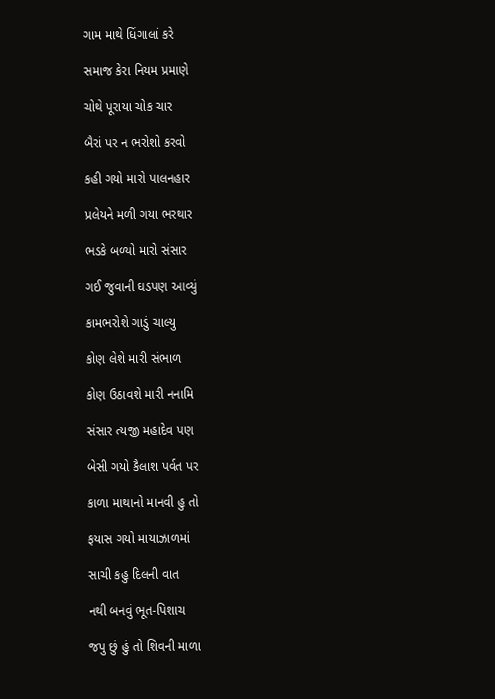ગામ માથે ધિંગાલાં કરે

સમાજ કેરા નિયમ પ્રમાણે

ચોથે પૂરાયા ચોક ચાર

બૈરાં પર ન ભરોશો કરવો

કહી ગયો મારો પાલનહાર

પ્રલેયને મળી ગયા ભરથાર

ભડકે બળ્યો મારો સંસાર

ગઈ જુવાની ઘડપણ આવ્યું

કામભરોશે ગાડું ચાલ્યુ

કોણ લેશે મારી સંભાળ

કોણ ઉઠાવશે મારી નનામિ

સંસાર ત્યજી મહાદેવ પણ

બેસી ગયો કૈલાશ પર્વત પર

કાળા માથાનો માનવી હુ તો

ફયાસ ગયો માયાઝાળમાં

સાચી કહુ દિલની વાત

નથી બનવું ભૂત-પિશાચ

જપુ છું હું તો શિવની માળા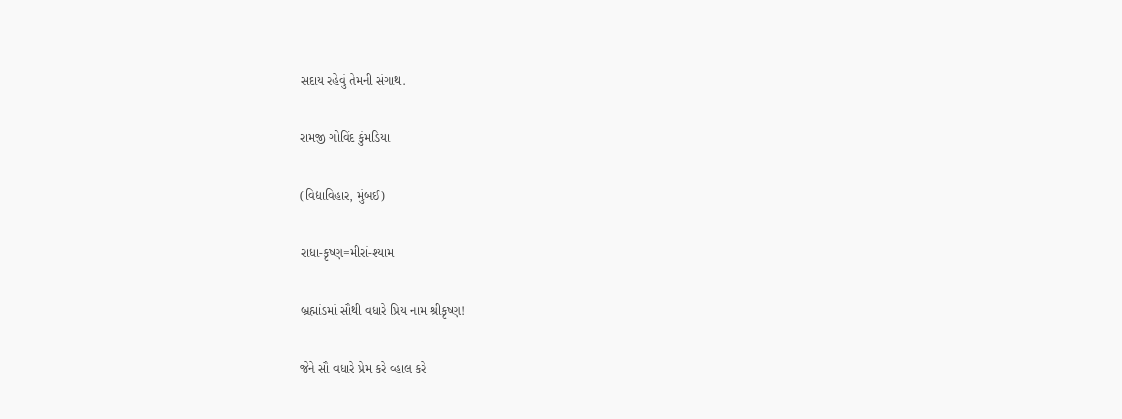સદાય રહેવું તેમની સંગાથ.

રામજી ગોવિંદ કુંમડિયા

(વિદ્યાવિહાર, મુંબઈ)

રાધા-કૃષ્ણ=મીરાં-શ્યામ

બ્રહ્માંડમાં સૌથી વધારે પ્રિય નામ શ્રીકૃષ્ણ!

જેને સૌ વધારે પ્રેમ કરે વ્હાલ કરે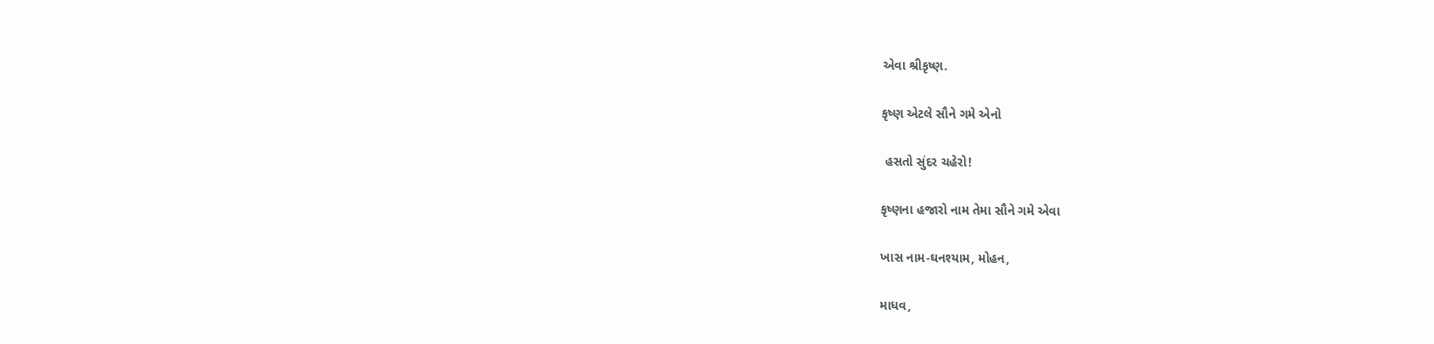એવા શ્રીકૃષ્ણ.

કૃષ્ણ એટલે સૌને ગમે એનો

 હસતો સુંદર ચહેરો!

કૃષ્ણના હજારો નામ તેમા સૌને ગમે એવા

ખાસ નામ-ઘનશ્યામ, મોહન,

માધવ,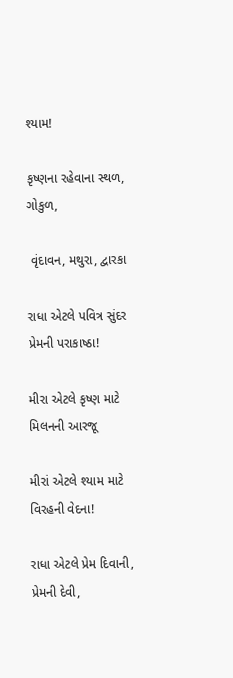શ્યામ!

કૃષ્ણના રહેવાના સ્થળ, ગોકુળ,

 વૃંદાવન, મથુરા, દ્વારકા

રાધા એટલે પવિત્ર સુંદર પ્રેમની પરાકાષ્ઠા!

મીરા એટલે કૃષ્ણ માટે મિલનની આરજૂ

મીરાં એટલે શ્યામ માટે વિરહની વેદના!

રાધા એટલે પ્રેમ દિવાની, પ્રેમની દેવી,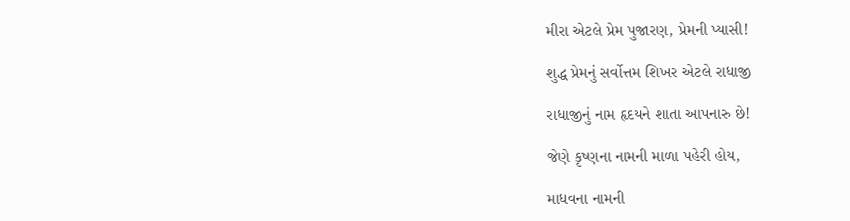મીરા એટલે પ્રેમ પુજારણ, પ્રેમની પ્યાસી!

શુદ્ધ પ્રેમનું સર્વોત્તમ શિખર એટલે રાધાજી

રાધાજીનું નામ હૃદયને શાતા આપનારુ છે!

જેણે કૃષ્ણના નામની માળા પહેરી હોય,

માધવના નામની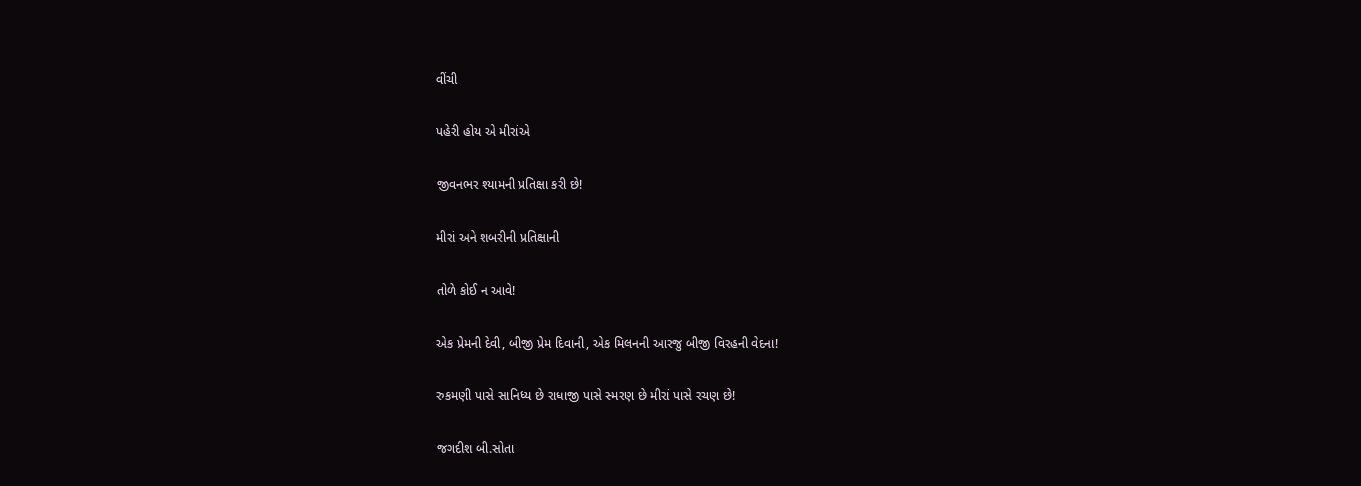વીંચી

પહેરી હોય એ મીરાંએ

જીવનભર શ્યામની પ્રતિક્ષા કરી છે!

મીરાં અને શબરીની પ્રતિક્ષાની

તોળે કોઈ ન આવે!

એક પ્રેમની દેવી, બીજી પ્રેમ દિવાની, એક મિલનની આરજુ બીજી વિરહની વેદના!

રુકમણી પાસે સાનિધ્ય છે રાધાજી પાસે સ્મરણ છે મીરાં પાસે રચણ છે!

જગદીશ બી.સોતા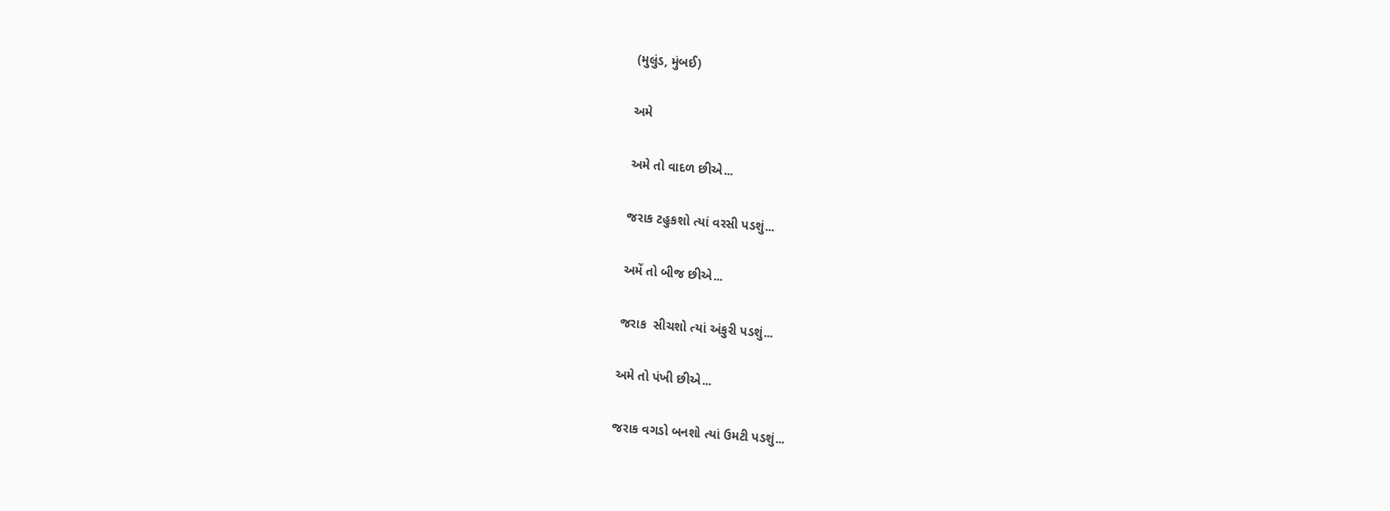(મુલુંડ, મુંબઈ)

અમે

અમે તો વાદળ છીએ...

જરાક ટહુકશો ત્યાં વરસી પડશું...

અમેં તો બીજ છીએ...

જરાક  સીચશો ત્યાં અંકુરી પડશું...

અમે તો પંખી છીએ...

જરાક વગડો બનશો ત્યાં ઉમટી પડશું...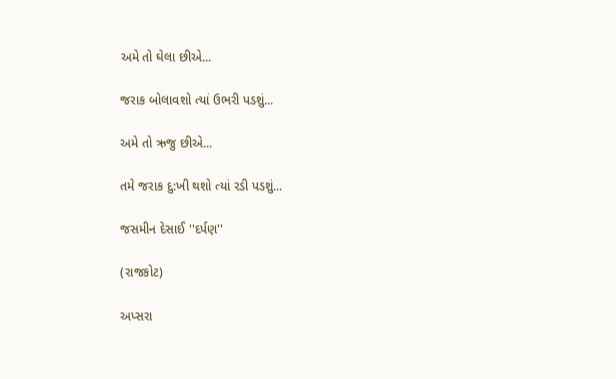અમે તો ઘેલા છીએ...

જરાક બોલાવશો ત્યાં ઉભરી પડશું...

અમે તો ઋજુ છીએ...

તમે જરાક દુ:ખી થશો ત્યાં રડી પડશું...

જસમીન દેસાઈ ''દર્પણ''

(રાજકોટ)

અપ્સરા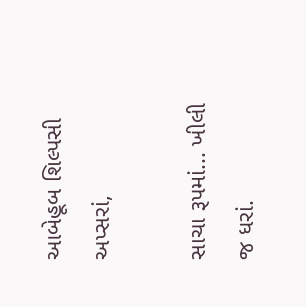આબેહૂબ શિલ્પસી અપ્સરાં,

સાચા રૂપમાં... ખીલી જ ધરાં.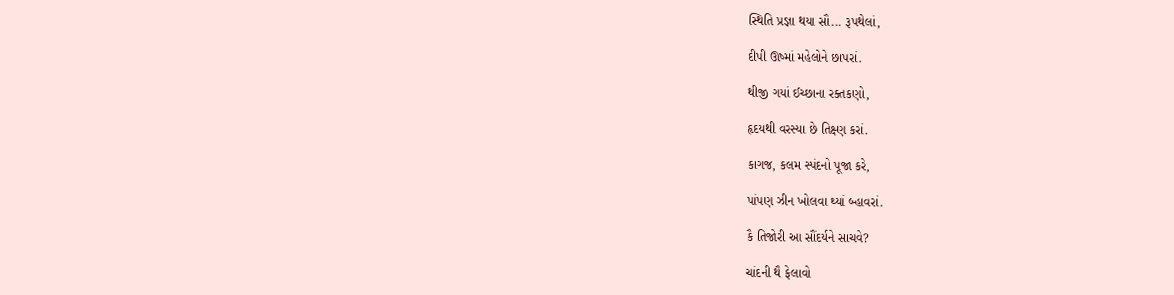સ્થિતિ પ્રજ્ઞા થયા સૌ... રૂપથેલાં,

દીપી ઊષ્માં મહેલોને છાપરાં.

થીજી ગયાં ઈચ્છાના રક્તકણો,

હૃદયથી વરસ્યા છે તિક્ષ્ણ કરાં.

કાગજ, કલમ સ્પંદનો પૂજા કરે,

પાંપણ ઝીન ખોલવા થ્યાં બ્હાવરાં.

કૈ તિજોરી આ સૌંદર્યને સાચવે?

ચાંદની થૈ ફેલાવો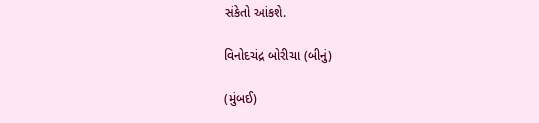સંકેતો આંકશે.

વિનોદચંદ્ર બોરીચા (બીનું)

(મુંબઈ)